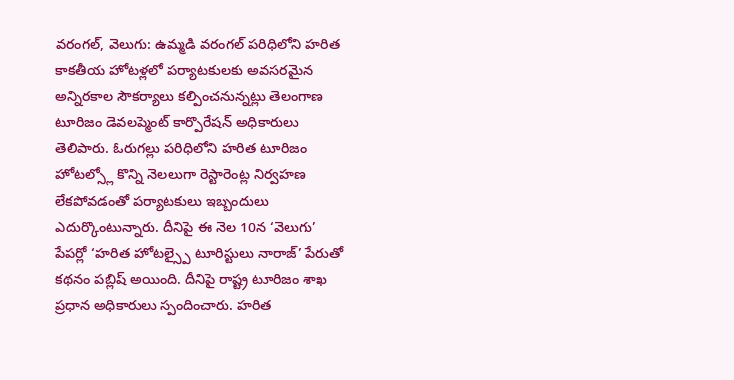వరంగల్, వెలుగు: ఉమ్మడి వరంగల్ పరిధిలోని హరిత కాకతీయ హోటళ్లలో పర్యాటకులకు అవసరమైన అన్నిరకాల సౌకర్యాలు కల్పించనున్నట్లు తెలంగాణ టూరిజం డెవలప్మెంట్ కార్పొరేషన్ అధికారులు తెలిపారు. ఓరుగల్లు పరిధిలోని హరిత టూరిజం హోటల్స్లో కొన్ని నెలలుగా రెస్టారెంట్ల నిర్వహణ లేకపోవడంతో పర్యాటకులు ఇబ్బందులు ఎదుర్కొంటున్నారు. దీనిపై ఈ నెల 10న ‘వెలుగు’ పేపర్లో ‘హరిత హోటల్స్పై టూరిస్టులు నారాజ్’ పేరుతో కథనం పబ్లిష్ అయింది. దీనిపై రాష్ట్ర టూరిజం శాఖ ప్రధాన అధికారులు స్పందించారు. హరిత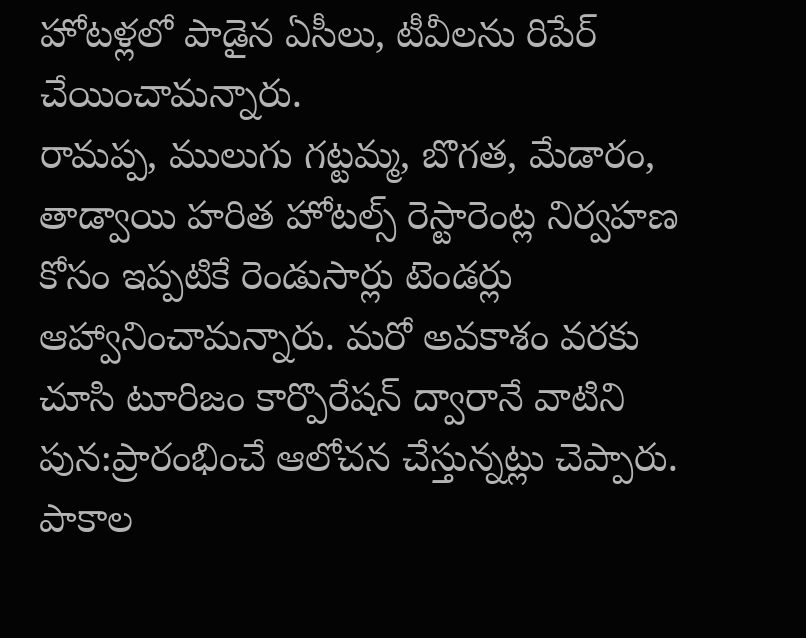హోటళ్లలో పాడైన ఏసీలు, టీవీలను రిపేర్ చేయించామన్నారు.
రామప్ప, ములుగు గట్టమ్మ, బొగత, మేడారం, తాడ్వాయి హరిత హోటల్స్ రెస్టారెంట్ల నిర్వహణ కోసం ఇప్పటికే రెండుసార్లు టెండర్లు ఆహ్వానించామన్నారు. మరో అవకాశం వరకు చూసి టూరిజం కార్పొరేషన్ ద్వారానే వాటిని పున:ప్రారంభించే ఆలోచన చేస్తున్నట్లు చెప్పారు. పాకాల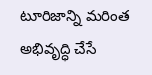టూరిజాన్ని మరింత అభివృద్ధి చేసే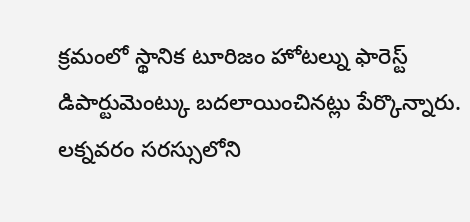క్రమంలో స్థానిక టూరిజం హోటల్ను ఫారెస్ట్ డిపార్టుమెంట్కు బదలాయించినట్లు పేర్కొన్నారు. లక్నవరం సరస్సులోని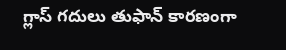గ్లాస్ గదులు తుఫాన్ కారణంగా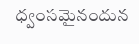ధ్వంసమైనందున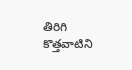తిరిగి కొత్తవాటిని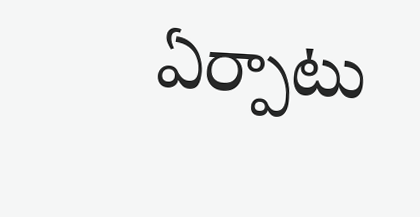ఏర్పాటు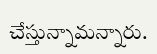చేస్తున్నామన్నారు.